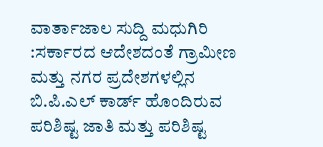ವಾರ್ತಾಜಾಲ ಸುದ್ದಿ ಮಧುಗಿರಿ :ಸರ್ಕಾರದ ಆದೇಶದಂತೆ ಗ್ರಾಮೀಣ ಮತ್ತು ನಗರ ಪ್ರದೇಶಗಳಲ್ಲಿನ ಬಿ.ಪಿ.ಎಲ್ ಕಾರ್ಡ್ ಹೊಂದಿರುವ ಪರಿಶಿಷ್ಟ ಜಾತಿ ಮತ್ತು ಪರಿಶಿಷ್ಟ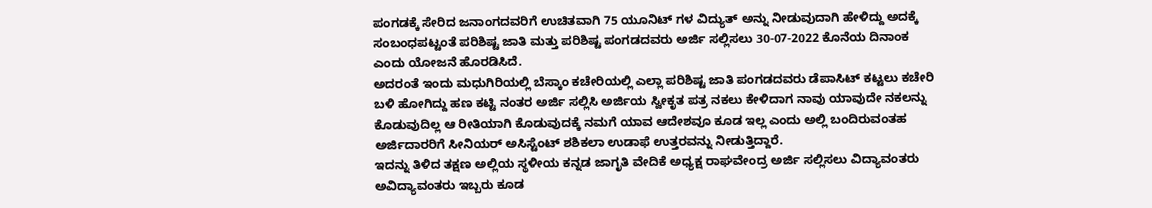ಪಂಗಡಕ್ಕೆ ಸೇರಿದ ಜನಾಂಗದವರಿಗೆ ಉಚಿತವಾಗಿ 75 ಯೂನಿಟ್ ಗಳ ವಿದ್ಯುತ್ ಅನ್ನು ನೀಡುವುದಾಗಿ ಹೇಳಿದ್ದು ಅದಕ್ಕೆ ಸಂಬಂಧಪಟ್ಟಂತೆ ಪರಿಶಿಷ್ಟ ಜಾತಿ ಮತ್ತು ಪರಿಶಿಷ್ಟ ಪಂಗಡದವರು ಅರ್ಜಿ ಸಲ್ಲಿಸಲು 30-07-2022 ಕೊನೆಯ ದಿನಾಂಕ ಎಂದು ಯೋಜನೆ ಹೊರಡಿಸಿದೆ.
ಅದರಂತೆ ಇಂದು ಮಧುಗಿರಿಯಲ್ಲಿ ಬೆಸ್ಕಾಂ ಕಚೇರಿಯಲ್ಲಿ ಎಲ್ಲಾ ಪರಿಶಿಷ್ಟ ಜಾತಿ ಪಂಗಡದವರು ಡೆಪಾಸಿಟ್ ಕಟ್ಟಲು ಕಚೇರಿ ಬಳಿ ಹೋಗಿದ್ದು ಹಣ ಕಟ್ಟಿ ನಂತರ ಅರ್ಜಿ ಸಲ್ಲಿಸಿ ಅರ್ಜಿಯ ಸ್ವೀಕೃತ ಪತ್ರ ನಕಲು ಕೇಳಿದಾಗ ನಾವು ಯಾವುದೇ ನಕಲನ್ನು ಕೊಡುವುದಿಲ್ಲ ಆ ರೀತಿಯಾಗಿ ಕೊಡುವುದಕ್ಕೆ ನಮಗೆ ಯಾವ ಆದೇಶವೂ ಕೂಡ ಇಲ್ಲ ಎಂದು ಅಲ್ಲಿ ಬಂದಿರುವಂತಹ ಅರ್ಜಿದಾರರಿಗೆ ಸೀನಿಯರ್ ಅಸಿಸ್ಟೆಂಟ್ ಶಶಿಕಲಾ ಉಡಾಫೆ ಉತ್ತರವನ್ನು ನೀಡುತ್ತಿದ್ದಾರೆ.
ಇದನ್ನು ತಿಳಿದ ತಕ್ಷಣ ಅಲ್ಲಿಯ ಸ್ಥಳೀಯ ಕನ್ನಡ ಜಾಗೃತಿ ವೇದಿಕೆ ಅಧ್ಯಕ್ಷ ರಾಘವೇಂದ್ರ ಅರ್ಜಿ ಸಲ್ಲಿಸಲು ವಿದ್ಯಾವಂತರು ಅವಿದ್ಯಾವಂತರು ಇಬ್ಬರು ಕೂಡ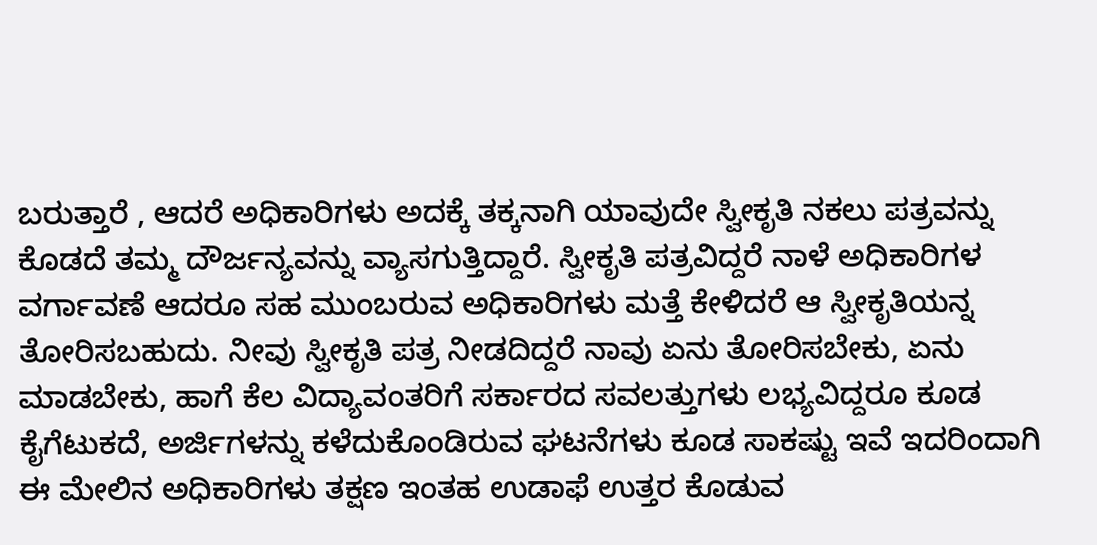ಬರುತ್ತಾರೆ , ಆದರೆ ಅಧಿಕಾರಿಗಳು ಅದಕ್ಕೆ ತಕ್ಕನಾಗಿ ಯಾವುದೇ ಸ್ವೀಕೃತಿ ನಕಲು ಪತ್ರವನ್ನು ಕೊಡದೆ ತಮ್ಮ ದೌರ್ಜನ್ಯವನ್ನು ವ್ಯಾಸಗುತ್ತಿದ್ದಾರೆ. ಸ್ವೀಕೃತಿ ಪತ್ರವಿದ್ದರೆ ನಾಳೆ ಅಧಿಕಾರಿಗಳ ವರ್ಗಾವಣೆ ಆದರೂ ಸಹ ಮುಂಬರುವ ಅಧಿಕಾರಿಗಳು ಮತ್ತೆ ಕೇಳಿದರೆ ಆ ಸ್ವೀಕೃತಿಯನ್ನ ತೋರಿಸಬಹುದು. ನೀವು ಸ್ವೀಕೃತಿ ಪತ್ರ ನೀಡದಿದ್ದರೆ ನಾವು ಏನು ತೋರಿಸಬೇಕು, ಏನು ಮಾಡಬೇಕು, ಹಾಗೆ ಕೆಲ ವಿದ್ಯಾವಂತರಿಗೆ ಸರ್ಕಾರದ ಸವಲತ್ತುಗಳು ಲಭ್ಯವಿದ್ದರೂ ಕೂಡ ಕೈಗೆಟುಕದೆ, ಅರ್ಜಿಗಳನ್ನು ಕಳೆದುಕೊಂಡಿರುವ ಘಟನೆಗಳು ಕೂಡ ಸಾಕಷ್ಟು ಇವೆ ಇದರಿಂದಾಗಿ ಈ ಮೇಲಿನ ಅಧಿಕಾರಿಗಳು ತಕ್ಷಣ ಇಂತಹ ಉಡಾಫೆ ಉತ್ತರ ಕೊಡುವ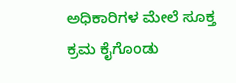ಅಧಿಕಾರಿಗಳ ಮೇಲೆ ಸೂಕ್ತ ಕ್ರಮ ಕೈಗೊಂಡು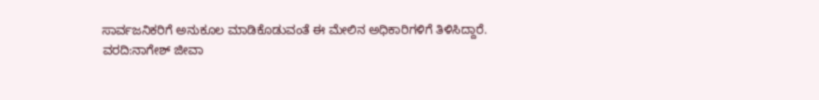ಸಾರ್ವಜನಿಕರಿಗೆ ಅನುಕೂಲ ಮಾಡಿಕೊಡುವಂತೆ ಈ ಮೇಲಿನ ಅಧಿಕಾರಿಗಳಿಗೆ ತಿಳಿಸಿದ್ದಾರೆ.
ವರದಿ:ನಾಗೇಶ್ ಜೀವಾ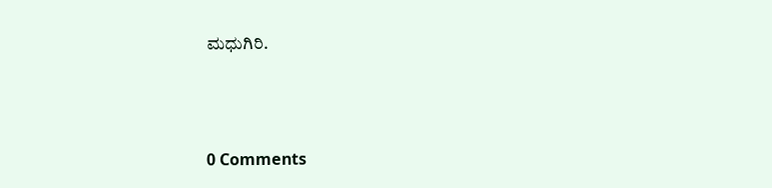ಮಧುಗಿರಿ.



0 Comments